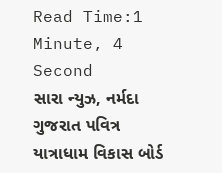Read Time:1 Minute, 4 Second
સારા ન્યુઝ, નર્મદા
ગુજરાત પવિત્ર યાત્રાધામ વિકાસ બોર્ડ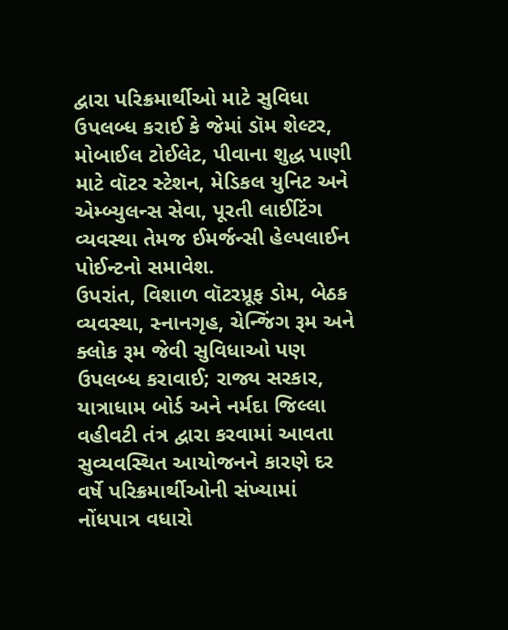દ્વારા પરિક્રમાર્થીઓ માટે સુવિધા ઉપલબ્ધ કરાઈ કે જેમાં ડૉમ શેલ્ટર, મોબાઈલ ટોઈલેટ, પીવાના શુદ્ધ પાણી માટે વૉટર સ્ટેશન, મેડિકલ યુનિટ અને એમ્બ્યુલન્સ સેવા, પૂરતી લાઈટિંગ વ્યવસ્થા તેમજ ઈમર્જન્સી હેલ્પલાઈન પોઈન્ટનો સમાવેશ.
ઉપરાંત, વિશાળ વૉટરપ્રૂફ ડોમ, બેઠક વ્યવસ્થા, સ્નાનગૃહ, ચેન્જિંગ રૂમ અને ક્લોક રૂમ જેવી સુવિધાઓ પણ ઉપલબ્ધ કરાવાઈ; રાજ્ય સરકાર, યાત્રાધામ બોર્ડ અને નર્મદા જિલ્લા વહીવટી તંત્ર દ્વારા કરવામાં આવતા સુવ્યવસ્થિત આયોજનને કારણે દર વર્ષે પરિક્રમાર્થીઓની સંખ્યામાં નોંધપાત્ર વધારો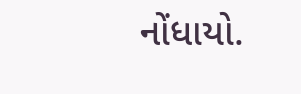નોંધાયો.